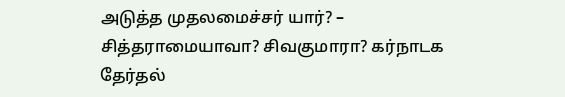அடுத்த முதலமைச்சர் யார்? – சித்தராமையாவா? சிவகுமாரா? கர்நாடக தேர்தல்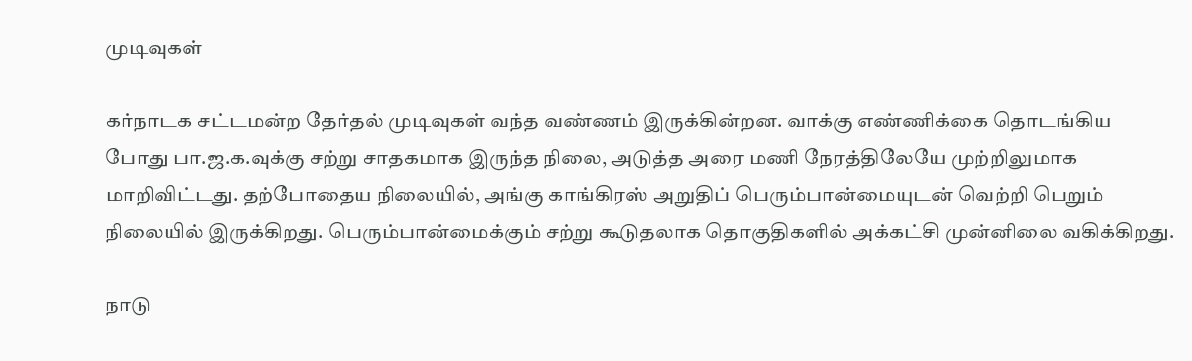முடிவுகள்

கர்நாடக சட்டமன்ற தேர்தல் முடிவுகள் வந்த வண்ணம் இருக்கின்றன. வாக்கு எண்ணிக்கை தொடங்கிய போது பா.ஜ.க.வுக்கு சற்று சாதகமாக இருந்த நிலை, அடுத்த அரை மணி நேரத்திலேயே முற்றிலுமாக மாறிவிட்டது. தற்போதைய நிலையில், அங்கு காங்கிரஸ் அறுதிப் பெரும்பான்மையுடன் வெற்றி பெறும் நிலையில் இருக்கிறது. பெரும்பான்மைக்கும் சற்று கூடுதலாக தொகுதிகளில் அக்கட்சி முன்னிலை வகிக்கிறது.

நாடு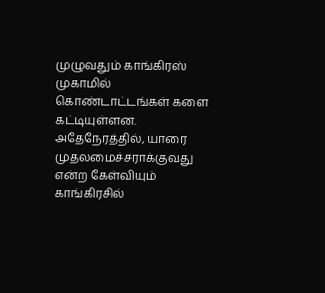முழுவதும் காங்கிரஸ் முகாமில் கொண்டாட்டங்கள் களை கட்டியுள்ளன. அதேநேரத்தில், யாரை முதலமைச்சராக்குவது என்ற கேள்வியும் காங்கிரசில்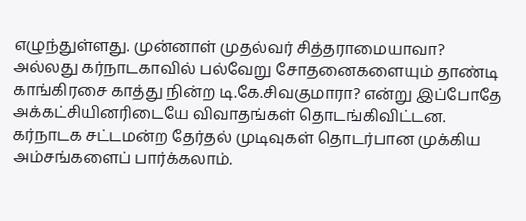எழுந்துள்ளது. முன்னாள் முதல்வர் சித்தராமையாவா? அல்லது கர்நாடகாவில் பல்வேறு சோதனைகளையும் தாண்டி காங்கிரசை காத்து நின்ற டி.கே.சிவகுமாரா? என்று இப்போதே அக்கட்சியினரிடையே விவாதங்கள் தொடங்கிவிட்டன. கர்நாடக சட்டமன்ற தேர்தல் முடிவுகள் தொடர்பான முக்கிய அம்சங்களைப் பார்க்கலாம்.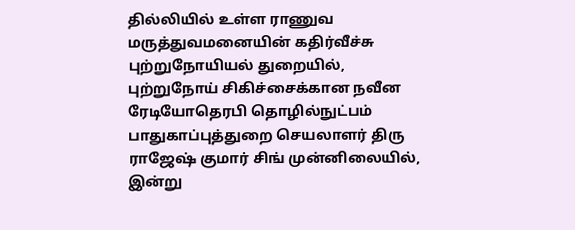தில்லியில் உள்ள ராணுவ மருத்துவமனையின் கதிர்வீச்சு புற்றுநோயியல் துறையில், புற்றுநோய் சிகிச்சைக்கான நவீன ரேடியோதெரபி தொழில்நுட்பம் பாதுகாப்புத்துறை செயலாளர் திரு ராஜேஷ் குமார் சிங் முன்னிலையில், இன்று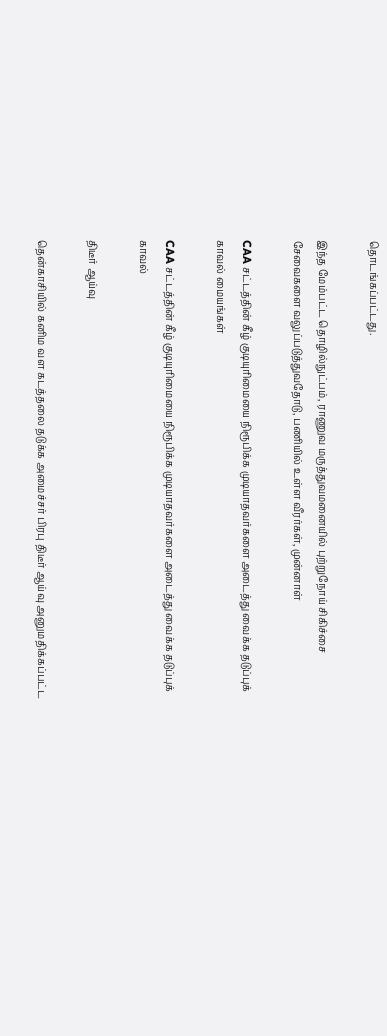தொடங்கப்பட்டது.

இந்த மேம்பட்ட தொழில்நுட்பம், ராணுவ மருத்துவமனையில் புற்றுநோய் சிகிச்சை சேவைகளை வலுப்படுத்துவதோடு, பணியில் உள்ள வீரர்கள், முன்னாள்

CAA சட்டத்தின் கீழ் குடியுரிமையை நிரூபிக்க முடியாதவர்களை அடைத்து வைக்க தடுப்புக் காவல் மையங்கள்

CAA சட்டத்தின் கீழ் குடியுரிமையை நிரூபிக்க முடியாதவர்களை அடைத்து வைக்க தடுப்புக் காவல்

திடீர் ஆய்வு

தென்காசியில் கனிம வள கடத்தலை தடுக்க அமைச்சர் பிரபு திடீர் ஆய்வு அனுமதிக்கப்பட்ட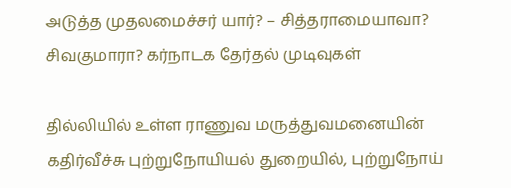அடுத்த முதலமைச்சர் யார்? – சித்தராமையாவா? சிவகுமாரா? கர்நாடக தேர்தல் முடிவுகள்

தில்லியில் உள்ள ராணுவ மருத்துவமனையின் கதிர்வீச்சு புற்றுநோயியல் துறையில், புற்றுநோய்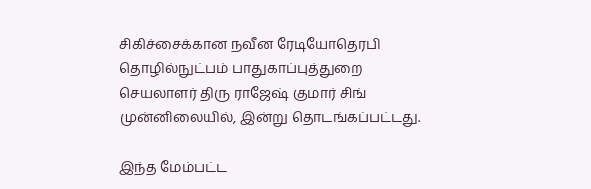சிகிச்சைக்கான நவீன ரேடியோதெரபி தொழில்நுட்பம் பாதுகாப்புத்துறை செயலாளர் திரு ராஜேஷ் குமார் சிங் முன்னிலையில், இன்று தொடங்கப்பட்டது.

இந்த மேம்பட்ட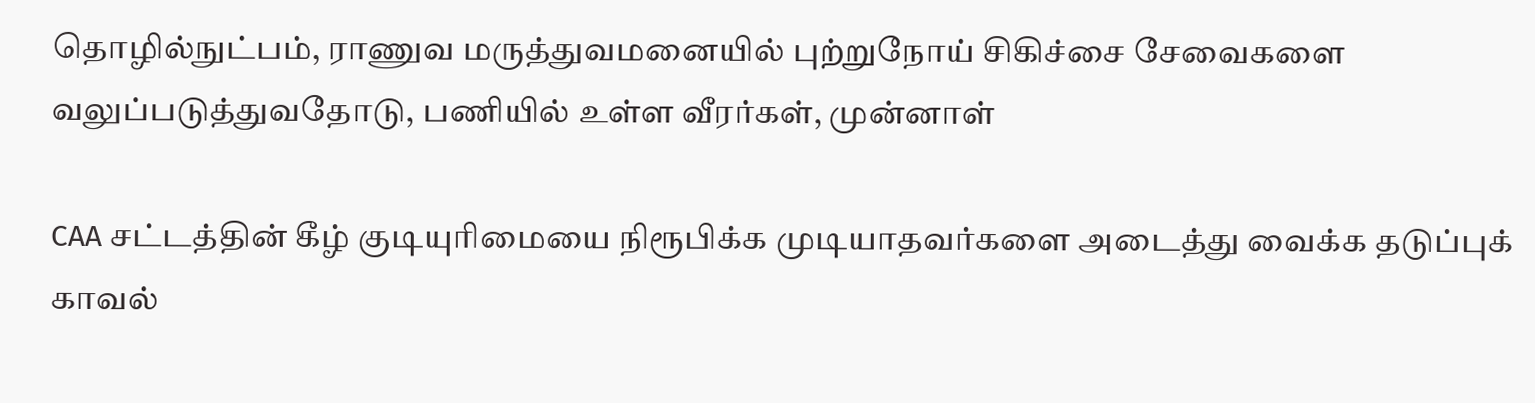தொழில்நுட்பம், ராணுவ மருத்துவமனையில் புற்றுநோய் சிகிச்சை சேவைகளை வலுப்படுத்துவதோடு, பணியில் உள்ள வீரர்கள், முன்னாள்

CAA சட்டத்தின் கீழ் குடியுரிமையை நிரூபிக்க முடியாதவர்களை அடைத்து வைக்க தடுப்புக் காவல்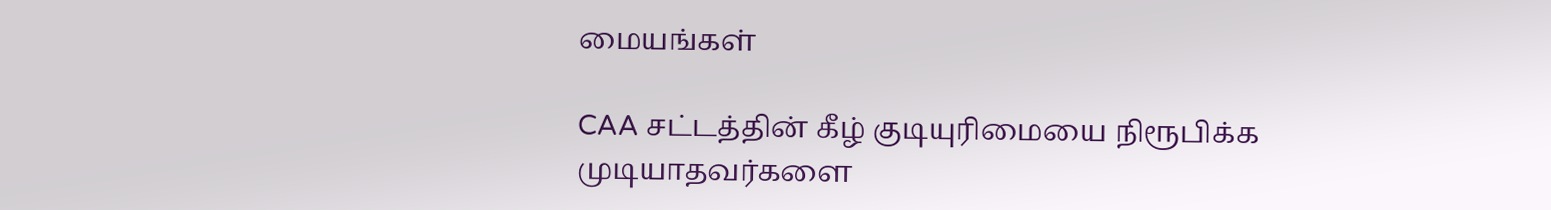மையங்கள்

CAA சட்டத்தின் கீழ் குடியுரிமையை நிரூபிக்க முடியாதவர்களை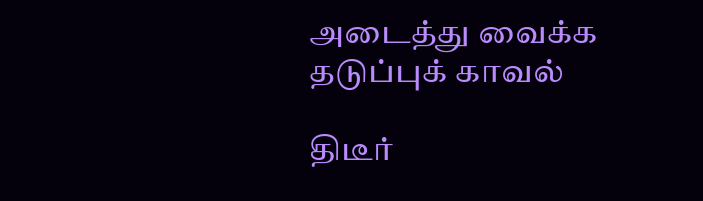அடைத்து வைக்க தடுப்புக் காவல்

திடீர்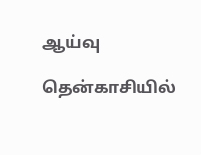ஆய்வு

தென்காசியில்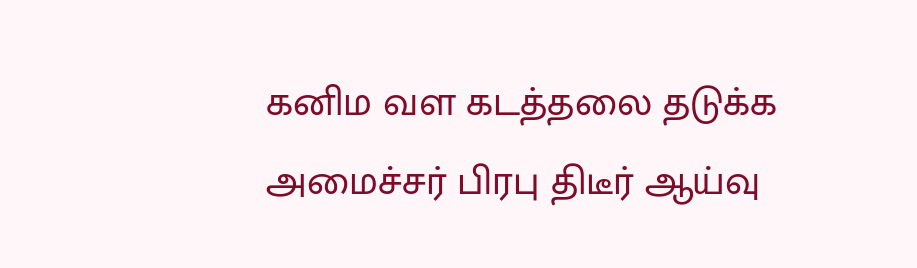கனிம வள கடத்தலை தடுக்க அமைச்சர் பிரபு திடீர் ஆய்வு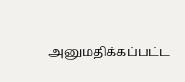அனுமதிக்கப்பட்ட